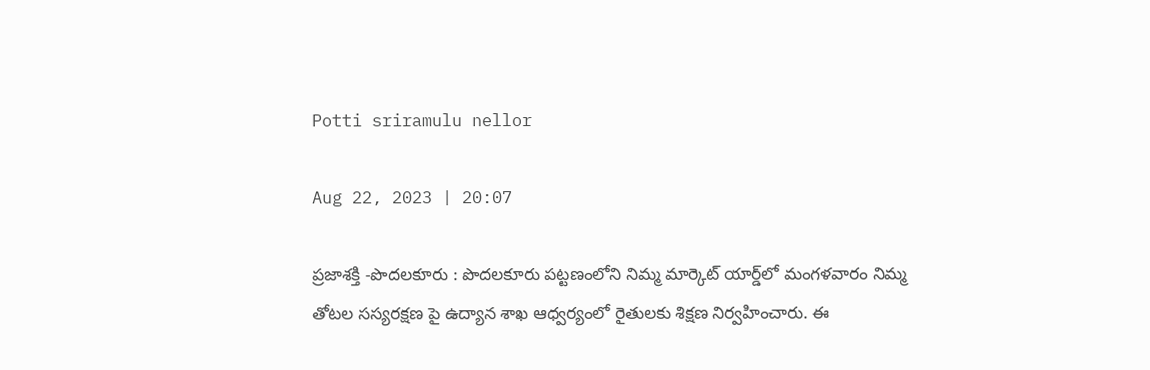Potti sriramulu nellor

Aug 22, 2023 | 20:07

ప్రజాశక్తి -పొదలకూరు : పొదలకూరు పట్టణంలోని నిమ్మ మార్కెట్‌ యార్డ్‌లో మంగళవారం నిమ్మ తోటల సస్యరక్షణ పై ఉద్యాన శాఖ ఆధ్వర్యంలో రైతులకు శిక్షణ నిర్వహించారు. ఈ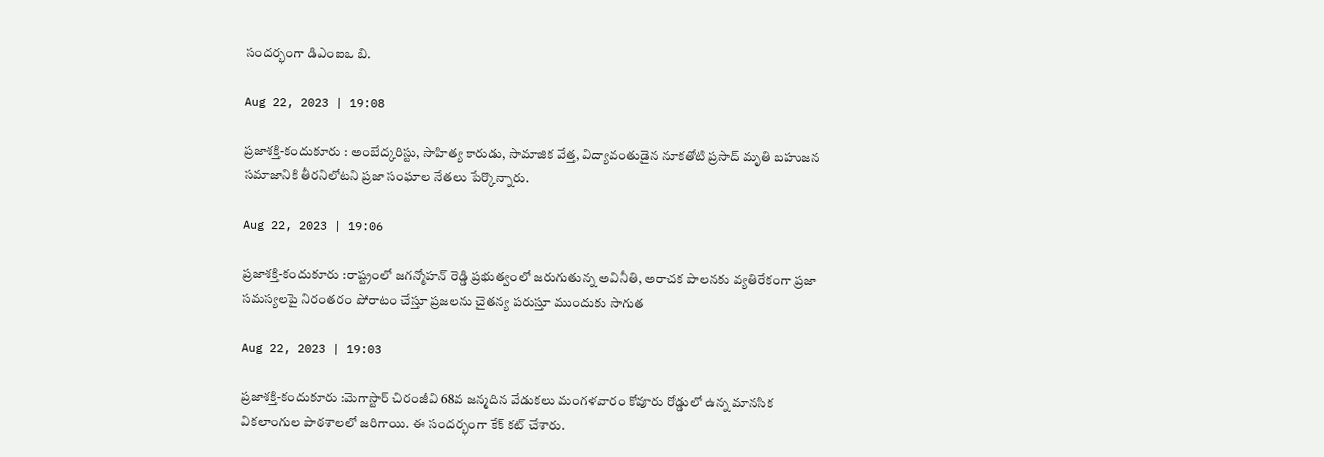సందర్భంగా డిఎంఐఒ బి.

Aug 22, 2023 | 19:08

ప్రజాశక్తి-కందుకూరు : అంబేద్కరిస్టు, సాహిత్య కారుడు, సామాజిక వేత్త, విద్యావంతుడైన నూకతోటి ప్రసాద్‌ మృతి బహుజన సమాజానికి తీరనిలోటని ప్రజా సంఘాల నేతలు పేర్కొన్నారు.

Aug 22, 2023 | 19:06

ప్రజాశక్తి-కందుకూరు :రాష్ట్రంలో జగన్మోహన్‌ రెడ్డి ప్రభుత్వంలో జరుగుతున్న అవినీతి, అరాచక పాలనకు వ్యతిరేకంగా ప్రజా సమస్యలపై నిరంతరం పోరాటం చేస్తూ ప్రజలను చైతన్య పరుస్తూ ముందుకు సాగుత

Aug 22, 2023 | 19:03

ప్రజాశక్తి-కందుకూరు :మెగాస్టార్‌ చిరంజీవి 68వ జన్మదిన వేడుకలు మంగళవారం కోవూరు రోడ్డులో ఉన్న మానసిక వికలాంగుల పాఠశాలలో జరిగాయి. ఈ సందర్భంగా కేక్‌ కట్‌ చేశారు.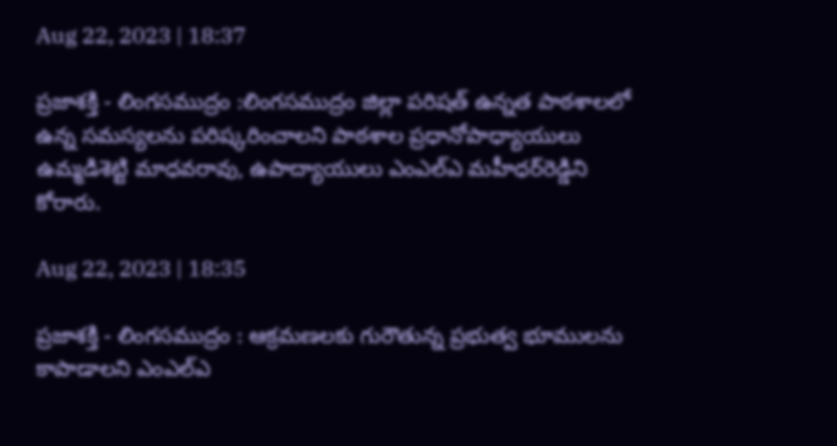Aug 22, 2023 | 18:37

ప్రజాశక్తి - లింగసముద్రం :లింగసముద్రం జిల్లా పరిషత్‌ ఉన్నత పాఠశాలలో ఉన్న సమస్యలను పరిష్కరించాలని పాఠశాల ప్రధానోపాధ్యాయులు ఉమ్మడిశెట్టి మాధవరావు, ఉపాద్యాయులు ఎంఎల్‌ఎ మహీధర్‌రెడ్డిని కోరారు.

Aug 22, 2023 | 18:35

ప్రజాశక్తి - లింగసముద్రం : ఆక్రమణలకు గురౌతున్న ప్రభుత్వ భూములను కాపాడాలని ఎంఎల్‌ఎ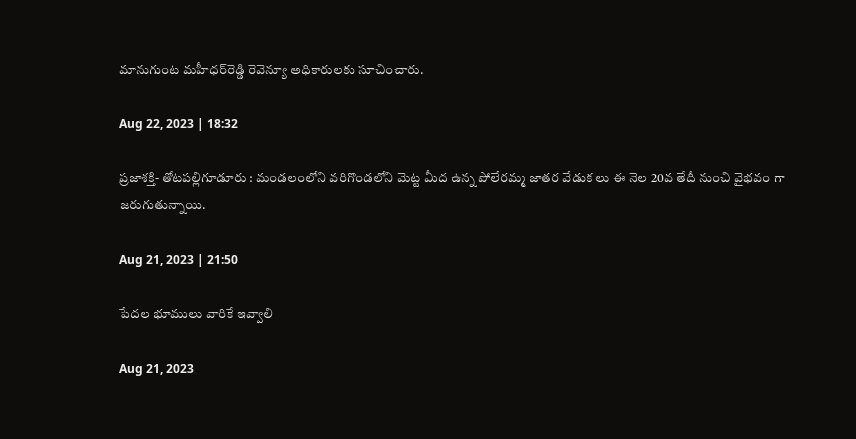మానుగుంట మహీధర్‌రెడ్డి రెవెన్యూ అధికారులకు సూచించారు.

Aug 22, 2023 | 18:32

ప్రజాశక్తి- తోటపల్లిగూడూరు : మండలంలోని వరిగొండలోని మెట్ట మీద ఉన్న పోలేరమ్మ జాతర వేడుక లు ఈ నెల 20వ తేదీ నుంచి వైభవం గా జరుగుతున్నాయి.

Aug 21, 2023 | 21:50

పేదల భూములు వారికే ఇవ్వాలి

Aug 21, 2023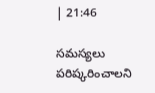| 21:46

సమస్యలు పరిష్కరించాలని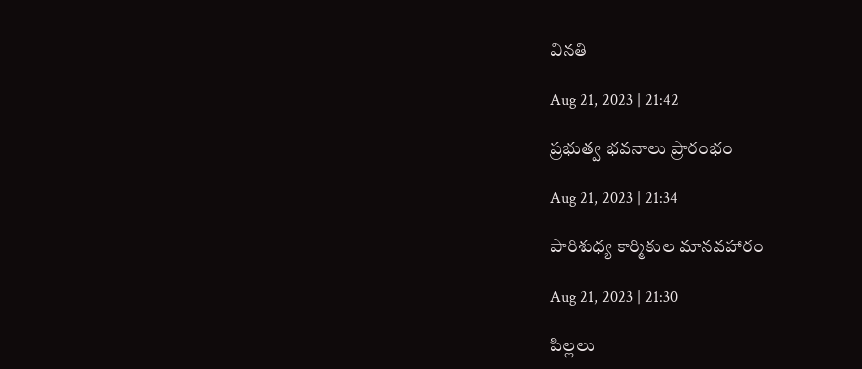వినతి

Aug 21, 2023 | 21:42

ప్రభుత్వ భవనాలు ప్రారంభం

Aug 21, 2023 | 21:34

పారిశుధ్య కార్మికుల మానవహారం

Aug 21, 2023 | 21:30

పిల్లలు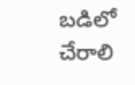బడిలో చేరాలి